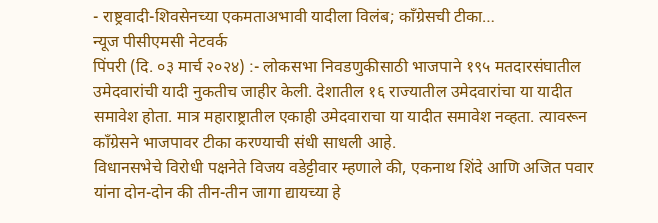- राष्ट्रवादी-शिवसेनच्या एकमताअभावी यादीला विलंब; कॉंग्रेसची टीका…
न्यूज पीसीएमसी नेटवर्क
पिंपरी (दि. ०३ मार्च २०२४) :- लोकसभा निवडणुकीसाठी भाजपाने १९५ मतदारसंघातील उमेदवारांची यादी नुकतीच जाहीर केली. देशातील १६ राज्यातील उमेदवारांचा या यादीत समावेश होता. मात्र महाराष्ट्रातील एकाही उमेदवाराचा या यादीत समावेश नव्हता. त्यावरून काँग्रेसने भाजपावर टीका करण्याची संधी साधली आहे.
विधानसभेचे विरोधी पक्षनेते विजय वडेट्टीवार म्हणाले की, एकनाथ शिंदे आणि अजित पवार यांना दोन-दोन की तीन-तीन जागा द्यायच्या हे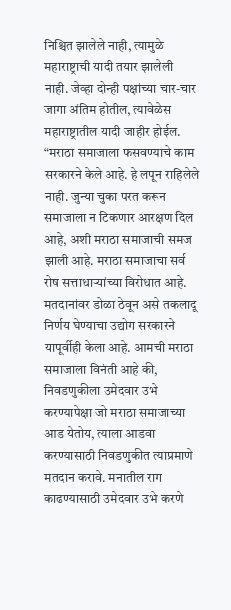निश्चित झालेले नाही, त्यामुळे महाराष्ट्राची यादी तयार झालेली नाही. जेव्हा दोन्ही पक्षांच्या चार-चार जागा अंतिम होतील, त्यावेळेस महाराष्ट्रातील यादी जाहीर होईल.
“मराठा समाजाला फसवण्याचे काम सरकारने केले आहे. हे लपून राहिलेले नाही. जुन्या चुका परत करून समाजाला न टिकणार आरक्षण दिल आहे, अशी मराठा समाजाची समज झाली आहे. मराठा समाजाचा सर्व रोष सत्ताधाऱ्यांच्या विरोधात आहे. मतदानांवर डोळा ठेवून असे तकलादू निर्णय घेण्याचा उद्योग सरकारने यापूर्वीही केला आहे. आमची मराठा समाजाला विनंती आहे की, निवडणुकीला उमेदवार उभे करण्यापेक्षा जो मराठा समाजाच्या आड येतोय, त्याला आडवा करण्यासाठी निवडणुकीत त्याप्रमाणे मतदान करावे. मनातील राग काढण्यासाठी उमेदवार उभे करणे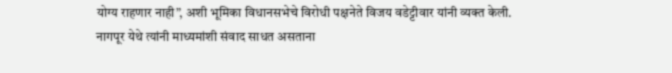योग्य राहणार नाही”, अशी भूमिका विधानसभेचे विरोधी पक्षनेते विजय वडेट्टीवार यांनी व्यक्त केली. नागपूर येथे त्यांनी माध्यमांशी संवाद साधत असताना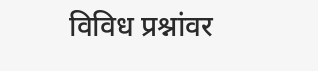विविध प्रश्नांवर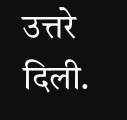उत्तरे दिली.